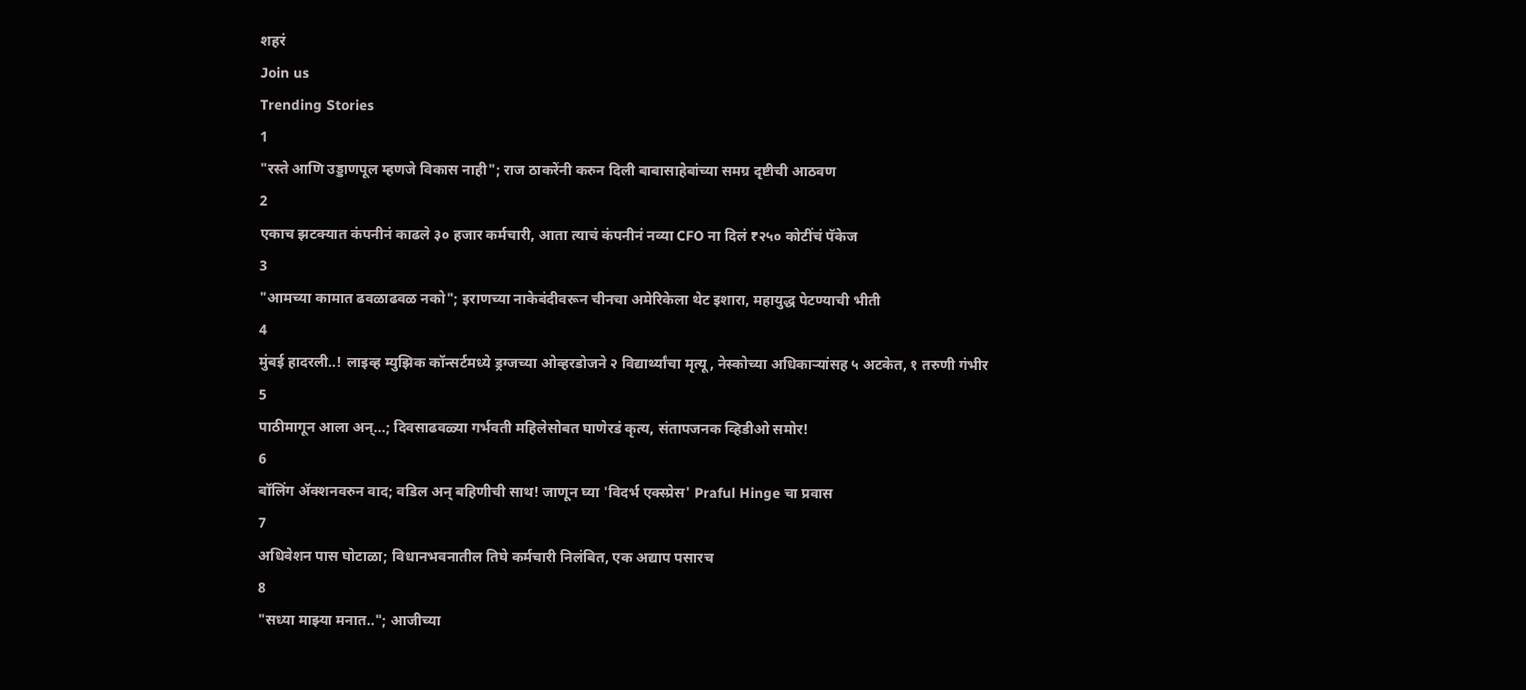शहरं
Join us
Trending Stories
1
"रस्ते आणि उड्डाणपूल म्हणजे विकास नाही"; राज ठाकरेंनी करुन दिली बाबासाहेबांच्या समग्र दृष्टीची आठवण
2
एकाच झटक्यात कंपनीनं काढले ३० हजार कर्मचारी, आता त्याचं कंपनीनं नव्या CFO ना दिलं ₹२५० कोटींचं पॅकेज
3
"आमच्या कामात ढवळाढवळ नको"; इराणच्या नाकेबंदीवरून चीनचा अमेरिकेला थेट इशारा, महायुद्ध पेटण्याची भीती
4
मुंबई हादरली..! लाइव्ह म्युझिक कॉन्सर्टमध्ये ड्रग्जच्या ओव्हरडोजने २ विद्यार्थ्यांचा मृत्यू, नेस्कोच्या अधिकाऱ्यांसह ५ अटकेत, १ तरुणी गंभीर
5
पाठीमागून आला अन्...; दिवसाढवळ्या गर्भवती महिलेसोबत घाणेरडं कृत्य, संतापजनक व्हिडीओ समोर!
6
बॉलिंग ॲक्शनवरुन वाद; वडिल अन् बहिणीची साथ! जाणून घ्या 'विदर्भ एक्स्प्रेस' Praful Hinge चा प्रवास
7
अधिवेशन पास घोटाळा; विधानभवनातील तिघे कर्मचारी निलंबित, एक अद्याप पसारच
8
"सध्या माझ्या मनात.."; आजीच्या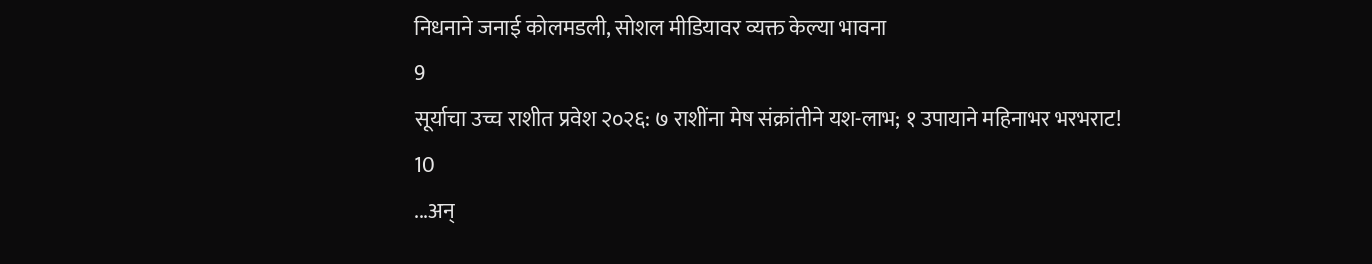निधनाने जनाई कोलमडली, सोशल मीडियावर व्यक्त केल्या भावना
9
सूर्याचा उच्च राशीत प्रवेश २०२६: ७ राशींना मेष संक्रांतीने यश-लाभ; १ उपायाने महिनाभर भरभराट!
10
...अन्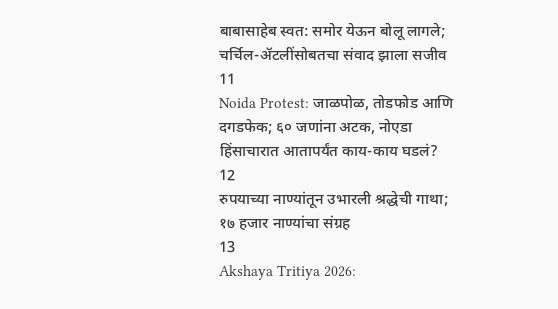बाबासाहेब स्वत: समोर येऊन बोलू लागले; चर्चिल-ॲटलींसोबतचा संवाद झाला सजीव
11
Noida Protest: जाळपोळ, तोडफोड आणि दगडफेक; ६० जणांना अटक, नोएडा हिंसाचारात आतापर्यंत काय-काय घडलं?
12
रुपयाच्या नाण्यांतून उभारली श्रद्धेची गाथा; १७ हजार नाण्यांचा संग्रह
13
Akshaya Tritiya 2026: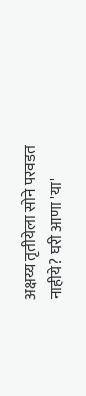अक्षय्य तृतीयेला सोने परवडत नाहीये? घरी आणा 'या'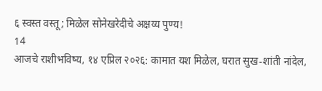६ स्वस्त वस्तू; मिळेल सोनेखरेदीचे अक्षय्य पुण्य!
14
आजचे राशीभविष्य, १४ एप्रिल २०२६: कामात यश मिळेल, घरात सुख-शांती नांदेल,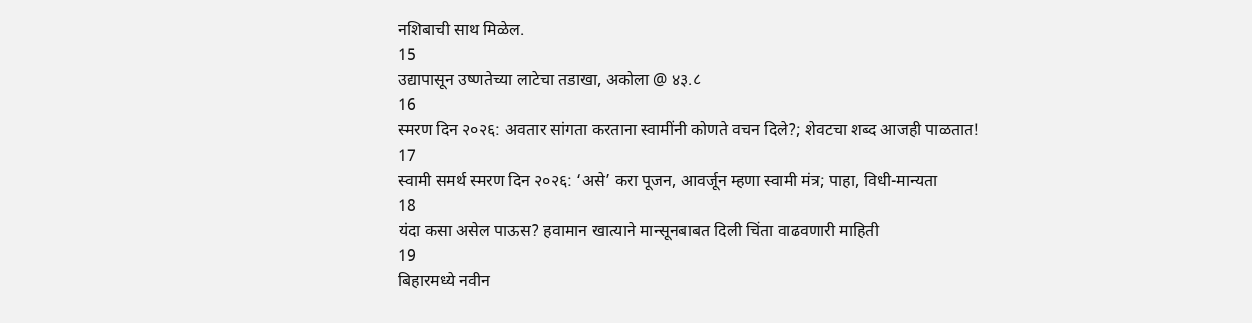नशिबाची साथ मिळेल.
15
उद्यापासून उष्णतेच्या लाटेचा तडाखा, अकोला @ ४३.८
16
स्मरण दिन २०२६: अवतार सांगता करताना स्वामींनी कोणते वचन दिले?; शेवटचा शब्द आजही पाळतात!
17
स्वामी समर्थ स्मरण दिन २०२६: ‘असे’ करा पूजन, आवर्जून म्हणा स्वामी मंत्र; पाहा, विधी-मान्यता
18
यंदा कसा असेल पाऊस? हवामान खात्याने मान्सूनबाबत दिली चिंता वाढवणारी माहिती
19
बिहारमध्ये नवीन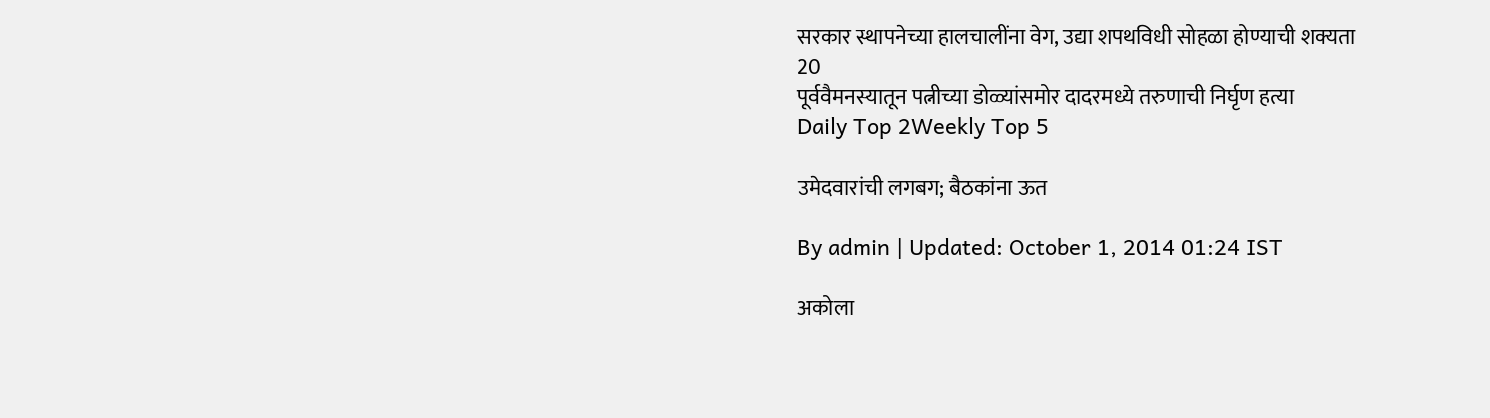सरकार स्थापनेच्या हालचालींना वेग, उद्या शपथविधी सोहळा होण्याची शक्यता
20
पूर्ववैमनस्यातून पत्नीच्या डोळ्यांसमोर दादरमध्ये तरुणाची निर्घृण हत्या
Daily Top 2Weekly Top 5

उमेदवारांची लगबग; बैठकांना ऊत

By admin | Updated: October 1, 2014 01:24 IST

अकोला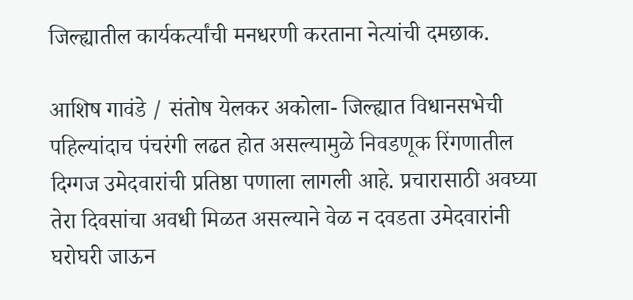जिल्ह्यातील कार्यकर्त्यांची मनधरणी करताना नेत्यांची दमछाक.

आशिष गावंडे / संतोष येलकर अकोला- जिल्ह्यात विधानसभेची पहिल्यांदाच पंचरंगी लढत होत असल्यामुळे निवडणूक रिंगणातील दिग्गज उमेदवारांची प्रतिष्ठा पणाला लागली आहे. प्रचारासाठी अवघ्या तेरा दिवसांचा अवधी मिळत असल्याने वेळ न दवडता उमेदवारांनी घरोघरी जाऊन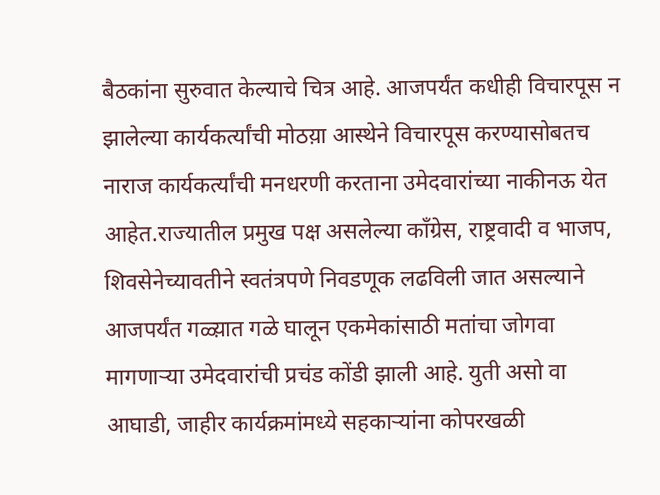बैठकांना सुरुवात केल्याचे चित्र आहे. आजपर्यंत कधीही विचारपूस न झालेल्या कार्यकर्त्यांची मोठय़ा आस्थेने विचारपूस करण्यासोबतच नाराज कार्यकर्त्यांची मनधरणी करताना उमेदवारांच्या नाकीनऊ येत आहेत.राज्यातील प्रमुख पक्ष असलेल्या काँग्रेस, राष्ट्रवादी व भाजप, शिवसेनेच्यावतीने स्वतंत्रपणे निवडणूक लढविली जात असल्याने आजपर्यंत गळ्य़ात गळे घालून एकमेकांसाठी मतांचा जोगवा मागणार्‍या उमेदवारांची प्रचंड कोंडी झाली आहे. युती असो वा आघाडी, जाहीर कार्यक्रमांमध्ये सहकार्‍यांना कोपरखळी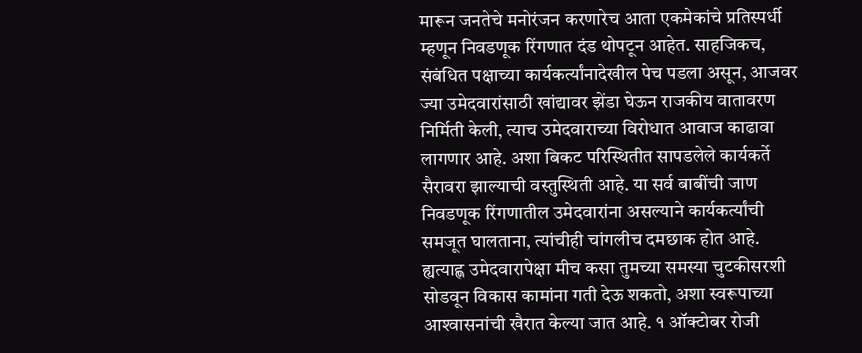मारून जनतेचे मनोरंजन करणारेच आता एकमेकांचे प्रतिस्पर्धी म्हणून निवडणूक रिंगणात दंड थोपटून आहेत. साहजिकच, संबंधित पक्षाच्या कार्यकर्त्यांनादेखील पेच पडला असून, आजवर ज्या उमेदवारांसाठी खांद्यावर झेंडा घेऊन राजकीय वातावरण निर्मिती केली, त्याच उमेदवाराच्या विरोधात आवाज काढावा लागणार आहे. अशा बिकट परिस्थितीत सापडलेले कार्यकर्ते सैरावरा झाल्याची वस्तुस्थिती आहे. या सर्व बाबींची जाण निवडणूक रिंगणातील उमेदवारांना असल्याने कार्यकर्त्यांची समजूत घालताना, त्यांचीही चांगलीच दमछाक होत आहे. ह्यत्याह्ण उमेदवारापेक्षा मीच कसा तुमच्या समस्या चुटकीसरशी सोडवून विकास कामांना गती देऊ शकतो, अशा स्वरूपाच्या आश्‍वासनांची खैरात केल्या जात आहे. १ ऑक्टोबर रोजी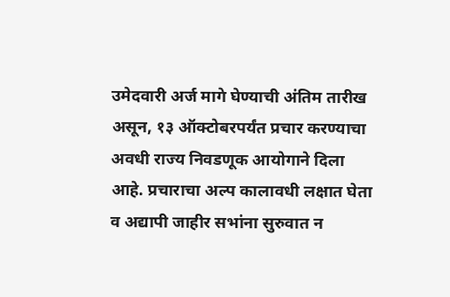उमेदवारी अर्ज मागे घेण्याची अंतिम तारीख असून, १३ ऑक्टोबरपर्यंत प्रचार करण्याचा अवधी राज्य निवडणूक आयोगाने दिला आहे. प्रचाराचा अल्प कालावधी लक्षात घेता व अद्यापी जाहीर सभांना सुरुवात न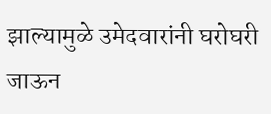झाल्यामुळे उमेदवारांनी घरोघरी जाऊन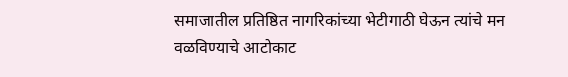समाजातील प्रतिष्ठित नागरिकांच्या भेटीगाठी घेऊन त्यांचे मन वळविण्याचे आटोकाट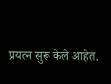प्रयत्न सुरू केले आहेत.